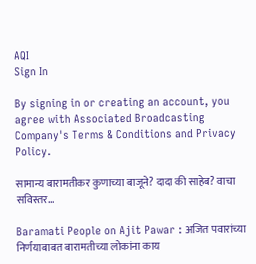AQI
Sign In

By signing in or creating an account, you agree with Associated Broadcasting Company's Terms & Conditions and Privacy Policy.

सामान्य बारामतीकर कुणाच्या बाजूने? दादा की साहेब? वाचा सविस्तर…

Baramati People on Ajit Pawar : अजित पवारांच्या निर्णयाबाबत बारामतीच्या लोकांना काय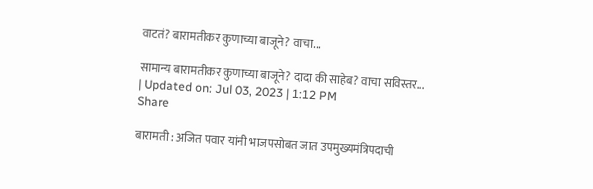वाटतं? बारामतीकर कुणाच्या बाजूने? वाचा...

सामान्य बारामतीकर कुणाच्या बाजूने? दादा की साहेब? वाचा सविस्तर...
| Updated on: Jul 03, 2023 | 1:12 PM
Share

बारामती : अजित पवार यांनी भाजपसोबत जात उपमुख्यमंत्रिपदाची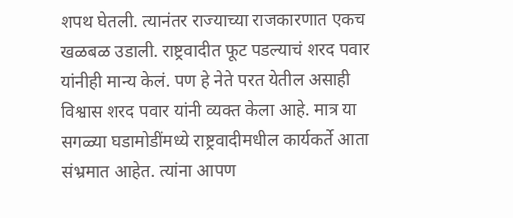शपथ घेतली. त्यानंतर राज्याच्या राजकारणात एकच खळबळ उडाली. राष्ट्रवादीत फूट पडल्याचं शरद पवार यांनीही मान्य केलं. पण हे नेते परत येतील असाही विश्वास शरद पवार यांनी व्यक्त केला आहे. मात्र या सगळ्या घडामोडींमध्ये राष्ट्रवादीमधील कार्यकर्ते आता संभ्रमात आहेत. त्यांना आपण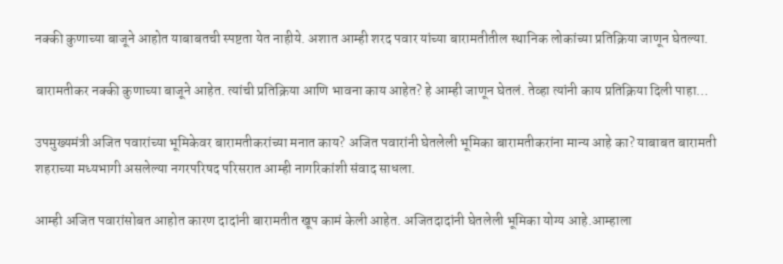नक्की कुणाच्या बाजूने आहोत याबाबतची स्पष्टता येत नाहीये. अशात आम्ही शरद पवार यांच्या बारामतीतील स्थानिक लोकांच्या प्रतिक्रिया जाणून घेतल्या.

बारामतीकर नक्की कुणाच्या बाजूने आहेत. त्यांची प्रतिक्रिया आणि भावना काय आहेत? हे आम्ही जाणून घेतलं. तेव्हा त्यांनी काय प्रतिक्रिया दिली पाहा…

उपमुख्यमंत्री अजित पवारांच्या भूमिकेवर बारामतीकरांच्या मनात काय? अजित पवारांनी घेतलेली भूमिका बारामतीकरांना मान्य आहे का? याबाबत बारामती शहराच्या मध्यभागी असलेल्या नगरपरिषद परिसरात आम्ही नागरिकांशी संवाद साधला.

आम्ही अजित पवारांसोबत आहोत कारण दादांनी बारामतीत खूप कामं केली आहेत. अजितदादांनी घेतलेली भूमिका योग्य आहे.आम्हाला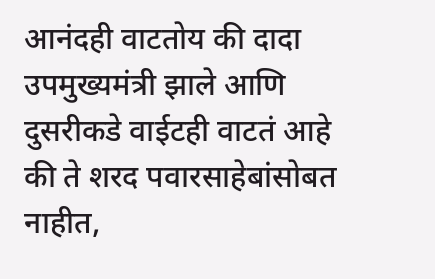आनंदही वाटतोय की दादा उपमुख्यमंत्री झाले आणि दुसरीकडे वाईटही वाटतं आहे की ते शरद पवारसाहेबांसोबत नाहीत,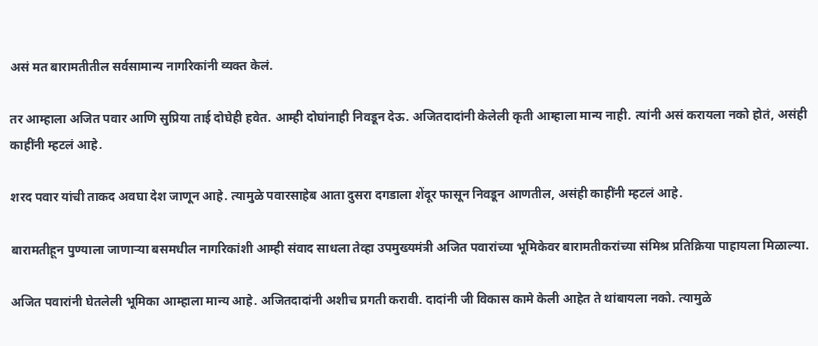असं मत बारामतीतील सर्वसामान्य नागरिकांनी व्यक्त केलं.

तर आम्हाला अजित पवार आणि सुप्रिया ताई दोघेही हवेत. आम्ही दोघांनाही निवडून देऊ. अजितदादांनी केलेली कृती आम्हाला मान्य नाही. त्यांनी असं करायला नको होतं, असंही काहींनी म्हटलं आहे.

शरद पवार यांची ताकद अवघा देश जाणून आहे. त्यामुळे पवारसाहेब आता दुसरा दगडाला शेंदूर फासून निवडून आणतील, असंही काहींनी म्हटलं आहे.

बारामतीहून पुण्याला जाणाऱ्या बसमधील नागरिकांशी आम्ही संवाद साधला तेव्हा उपमुख्यमंत्री अजित पवारांच्या भूमिकेवर बारामतीकरांच्या संमिश्र प्रतिक्रिया पाहायला मिळाल्या.

अजित पवारांनी घेतलेली भूमिका आम्हाला मान्य आहे. अजितदादांनी अशीच प्रगती करावी. दादांनी जी विकास कामे केली आहेत ते थांबायला नको. त्यामुळे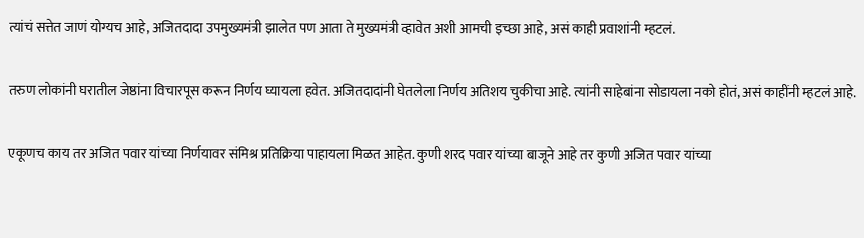त्यांचं सत्तेत जाणं योग्यच आहे, अजितदादा उपमुख्यमंत्री झालेत पण आता ते मुख्यमंत्री व्हावेत अशी आमची इच्छा आहे, असं काही प्रवाशांनी म्हटलं.

तरुण लोकांनी घरातील जेष्ठांना विचारपूस करून निर्णय घ्यायला हवेत. अजितदादांनी घेतलेला निर्णय अतिशय चुकीचा आहे. त्यांनी साहेबांना सोडायला नको होतं, असं काहींनी म्हटलं आहे.

एकूणच काय तर अजित पवार यांच्या निर्णयावर संमिश्र प्रतिक्रिया पाहायला मिळत आहेत. कुणी शरद पवार यांच्या बाजूने आहे तर कुणी अजित पवार यांच्या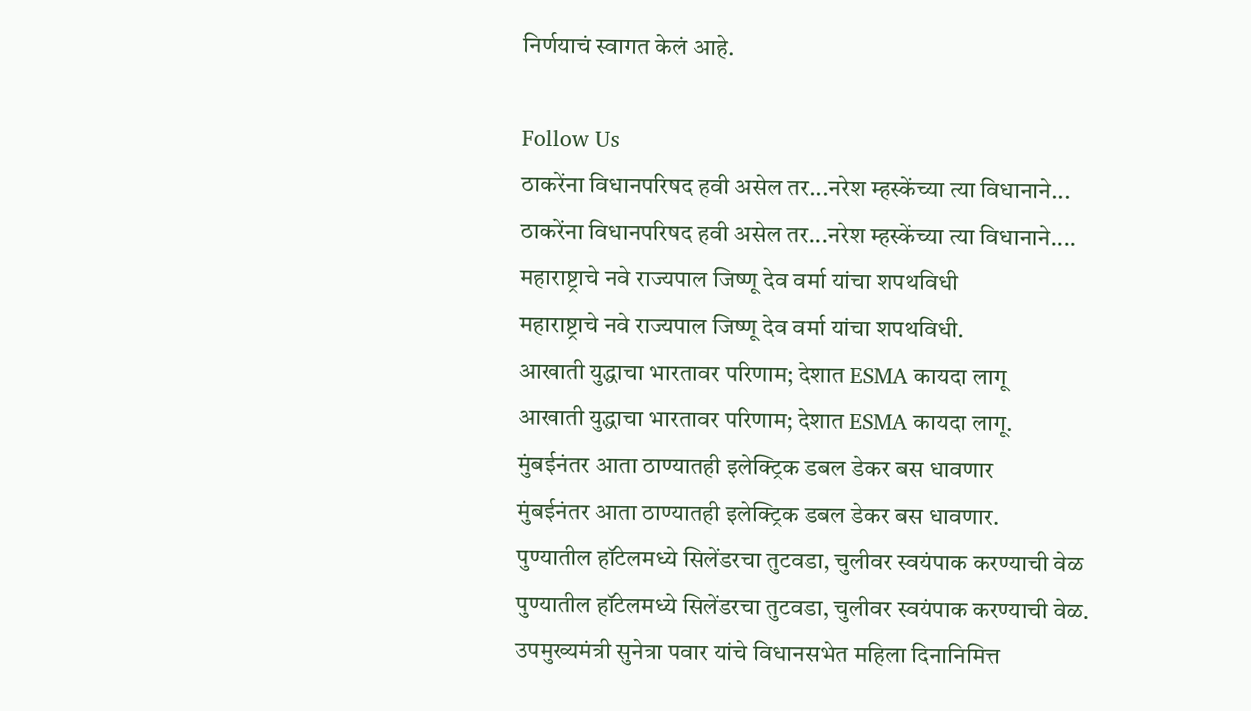निर्णयाचं स्वागत केलं आहे.

Follow Us
ठाकरेंना विधानपरिषद हवी असेल तर...नरेश म्हस्केंच्या त्या विधानाने...
ठाकरेंना विधानपरिषद हवी असेल तर...नरेश म्हस्केंच्या त्या विधानाने....
महाराष्ट्राचे नवे राज्यपाल जिष्णू देव वर्मा यांचा शपथविधी
महाराष्ट्राचे नवे राज्यपाल जिष्णू देव वर्मा यांचा शपथविधी.
आखाती युद्धाचा भारतावर परिणाम; देशात ESMA कायदा लागू
आखाती युद्धाचा भारतावर परिणाम; देशात ESMA कायदा लागू.
मुंबईनंतर आता ठाण्यातही इलेक्ट्रिक डबल डेकर बस धावणार
मुंबईनंतर आता ठाण्यातही इलेक्ट्रिक डबल डेकर बस धावणार.
पुण्यातील हॉटेलमध्ये सिलेंडरचा तुटवडा, चुलीवर स्वयंपाक करण्याची वेळ
पुण्यातील हॉटेलमध्ये सिलेंडरचा तुटवडा, चुलीवर स्वयंपाक करण्याची वेळ.
उपमुख्यमंत्री सुनेत्रा पवार यांचे विधानसभेत महिला दिनानिमित्त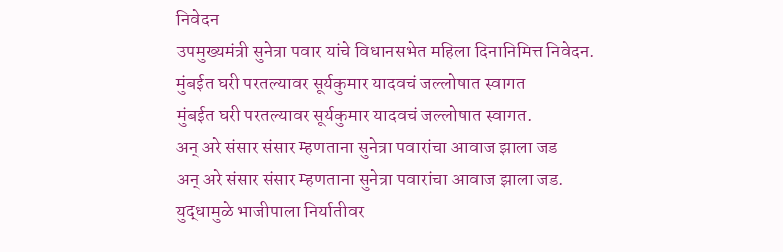निवेदन
उपमुख्यमंत्री सुनेत्रा पवार यांचे विधानसभेत महिला दिनानिमित्त निवेदन.
मुंबईत घरी परतल्यावर सूर्यकुमार यादवचं जल्लोषात स्वागत
मुंबईत घरी परतल्यावर सूर्यकुमार यादवचं जल्लोषात स्वागत.
अन् अरे संसार संसार म्हणताना सुनेत्रा पवारांचा आवाज झाला जड
अन् अरे संसार संसार म्हणताना सुनेत्रा पवारांचा आवाज झाला जड.
युद्धामुळे भाजीपाला निर्यातीवर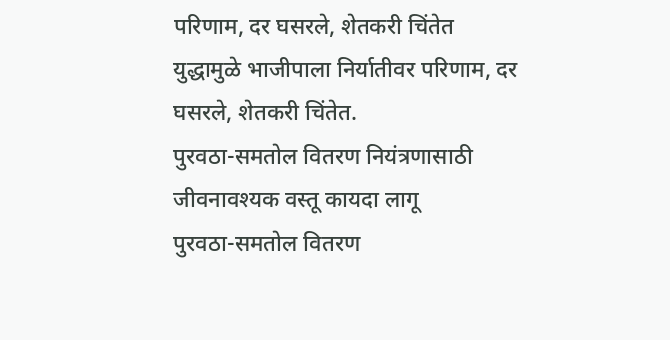परिणाम, दर घसरले, शेतकरी चिंतेत
युद्धामुळे भाजीपाला निर्यातीवर परिणाम, दर घसरले, शेतकरी चिंतेत.
पुरवठा-समतोल वितरण नियंत्रणासाठी जीवनावश्यक वस्तू कायदा लागू
पुरवठा-समतोल वितरण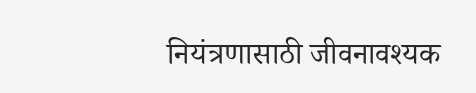नियंत्रणासाठी जीवनावश्यक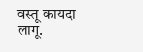वस्तू कायदा लागू.